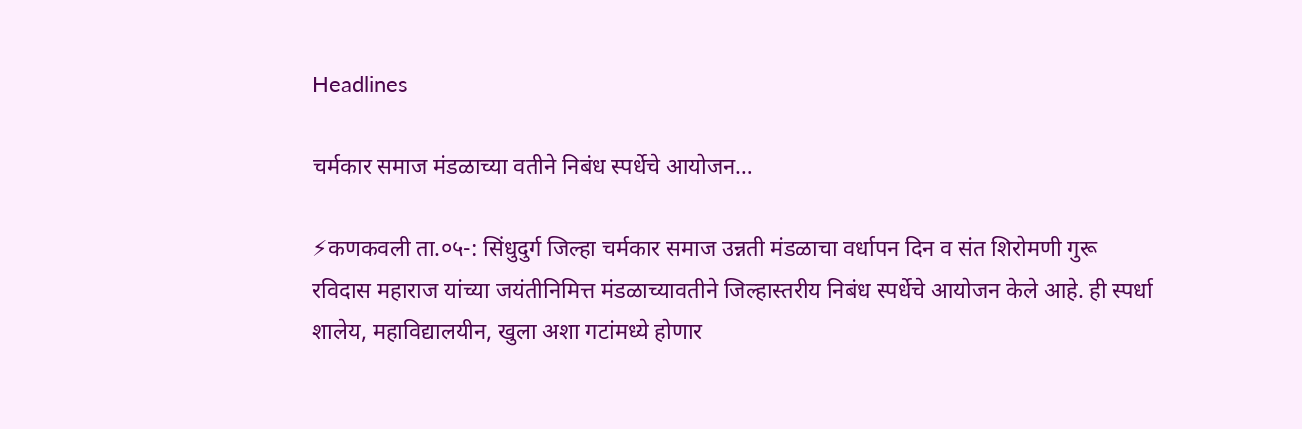Headlines

चर्मकार समाज मंडळाच्या वतीने निबंध स्पर्धेचे आयोजन…

⚡कणकवली ता.०५-: सिंधुदुर्ग जिल्हा चर्मकार समाज उन्नती मंडळाचा वर्धापन दिन व संत शिरोमणी गुरू रविदास महाराज यांच्या जयंतीनिमित्त मंडळाच्यावतीने जिल्हास्तरीय निबंध स्पर्धेचे आयोजन केले आहे. ही स्पर्धा शालेय, महाविद्यालयीन, खुला अशा गटांमध्ये होणार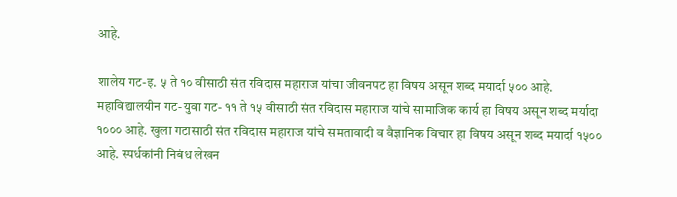आहे.

शालेय गट-इ. ५ ते १० वीसाठी संत रविदास महाराज यांचा जीवनपट हा विषय असून शब्द मयार्दा ५०० आहे. महाविद्यालयीन गट-युवा गट- ११ ते १५ वीसाठी संत रविदास महाराज यांचे सामाजिक कार्य हा विषय असून शब्द मर्यादा १००० आहे. खुला गटासाठी संत रविदास महाराज यांचे समतावादी व वैज्ञानिक विचार हा विषय असून शब्द मयार्दा १५०० आहे. स्पर्धकांनी निबंध लेखन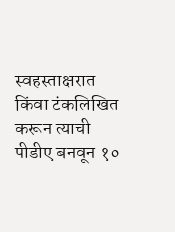स्वहस्ताक्षरात किंवा टंकलिखित करून त्याची पीडीए बनवून १०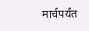मार्चपर्यंत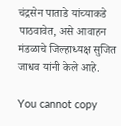चंद्रसेन पाताडे यांच्याकडे पाठवावेत, असे आवाहन मंडळाचे जिल्हाध्यक्ष सुजित जाधव यांनी केले आहे.

You cannot copy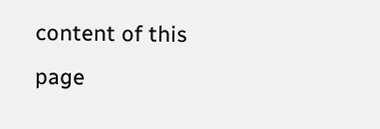content of this page